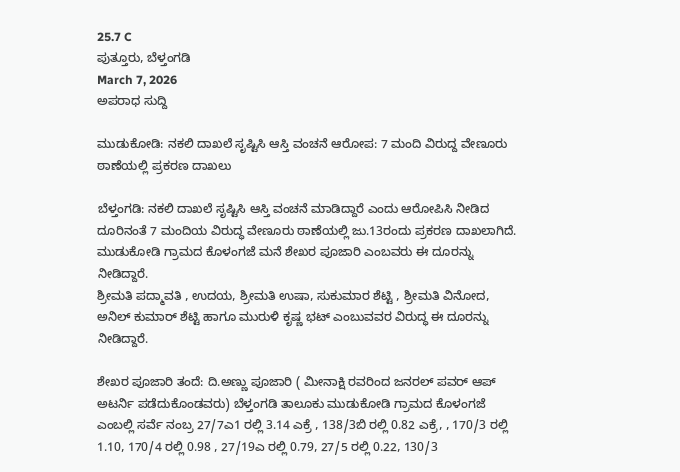25.7 C
ಪುತ್ತೂರು, ಬೆಳ್ತಂಗಡಿ
March 7, 2026
ಅಪರಾಧ ಸುದ್ದಿ

ಮುಡುಕೋಡಿ: ನಕಲಿ ದಾಖಲೆ ಸೃಷ್ಟಿಸಿ ಆಸ್ತಿ ವಂಚನೆ ಆರೋಪ: 7 ಮಂದಿ ವಿರುದ್ದ ವೇಣೂರು ಠಾಣೆಯಲ್ಲಿ ಪ್ರಕರಣ ದಾಖಲು

ಬೆಳ್ತಂಗಡಿ: ನಕಲಿ ದಾಖಲೆ ಸೃಷ್ಟಿಸಿ ಆಸ್ತಿ ವಂಚನೆ ಮಾಡಿದ್ದಾರೆ ಎಂದು ಆರೋಪಿಸಿ ನೀಡಿದ ದೂರಿನಂತೆ 7 ಮಂದಿಯ ವಿರುದ್ಧ ವೇಣೂರು ಠಾಣೆಯಲ್ಲಿ ಜು.13ರಂದು ಪ್ರಕರಣ ದಾಖಲಾಗಿದೆ.
ಮುಡುಕೋಡಿ ಗ್ರಾಮದ ಕೊಳಂಗಜೆ ಮನೆ ಶೇಖರ ಪೂಜಾರಿ ಎಂಬವರು ಈ ದೂರನ್ನು ನೀಡಿದ್ದಾರೆ.
ಶ್ರೀಮತಿ ಪದ್ಮಾವತಿ , ಉದಯ, ಶ್ರೀಮತಿ ಉಷಾ, ಸುಕುಮಾರ ಶೆಟ್ಟಿ , ಶ್ರೀಮತಿ ವಿನೋದ,  ಅನಿಲ್‌ ಕುಮಾರ್‌ ಶೆಟ್ಟಿ ಹಾಗೂ ಮುರುಳಿ ಕೃಷ್ಣ ಭಟ್ ಎಂಬುವವರ ವಿರುದ್ಧ ಈ ದೂರನ್ನು ನೀಡಿದ್ದಾರೆ.

ಶೇಖರ ಪೂಜಾರಿ ತಂದೆ: ದಿ.ಅಣ್ಣು ಪೂಜಾರಿ ( ಮೀನಾಕ್ಷಿ ರವರಿಂದ ಜನರಲ್‌ ಪವರ್‌ ಆಪ್‌ ಅಟರ್ನಿ ಪಡೆದುಕೊಂಡವರು) ಬೆಳ್ತಂಗಡಿ ತಾಲೂಕು ಮುಡುಕೋಡಿ ಗ್ರಾಮದ ಕೊಳಂಗಜೆ ಎಂಬಲ್ಲಿ ಸರ್ವೆ ನಂಬ್ರ 27/7ಎ1 ರಲ್ಲಿ 3.14 ಎಕ್ರೆ , 138/3ಬಿ ರಲ್ಲಿ 0.82 ಎಕ್ರೆ, , 170/3 ರಲ್ಲಿ 1.10, 170/4 ರಲ್ಲಿ 0.98 , 27/19ಎ ರಲ್ಲಿ 0.79, 27/5 ರಲ್ಲಿ 0.22, 130/3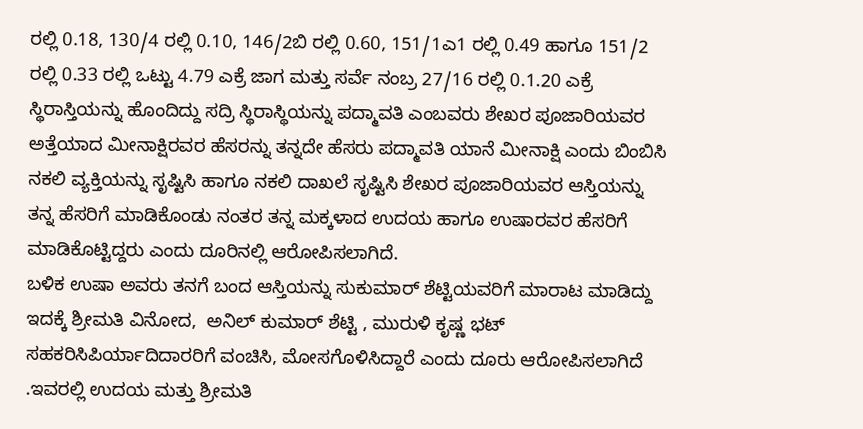ರಲ್ಲಿ 0.18, 130/4 ರಲ್ಲಿ 0.10, 146/2ಬಿ ರಲ್ಲಿ 0.60, 151/1ಎ1 ರಲ್ಲಿ 0.49 ಹಾಗೂ 151/2 ರಲ್ಲಿ 0.33 ರಲ್ಲಿ ಒಟ್ಟು 4.79 ಎಕ್ರೆ ಜಾಗ ಮತ್ತು ಸರ್ವೆ ನಂಬ್ರ 27/16 ರಲ್ಲಿ 0.1.20 ಎಕ್ರೆ ಸ್ಥಿರಾಸ್ತಿಯನ್ನು ಹೊಂದಿದ್ದು ಸದ್ರಿ ಸ್ಥಿರಾಸ್ಥಿಯನ್ನು ಪದ್ಮಾವತಿ ಎಂಬವರು ಶೇಖರ ಪೂಜಾರಿಯವರ ಅತ್ತೆಯಾದ ಮೀನಾಕ್ಷಿರವರ ಹೆಸರನ್ನು ತನ್ನದೇ ಹೆಸರು ಪದ್ಮಾವತಿ ಯಾನೆ ಮೀನಾಕ್ಷಿ ಎಂದು ಬಿಂಬಿಸಿ ನಕಲಿ ವ್ಯಕ್ತಿಯನ್ನು ಸೃಷ್ಟಿಸಿ ಹಾಗೂ ನಕಲಿ ದಾಖಲೆ ಸೃಷ್ಟಿಸಿ ಶೇಖರ ಪೂಜಾರಿಯವರ ಆಸ್ತಿಯನ್ನು ತನ್ನ ಹೆಸರಿಗೆ ಮಾಡಿಕೊಂಡು ನಂತರ ತನ್ನ ಮಕ್ಕಳಾದ ಉದಯ ಹಾಗೂ ಉಷಾರವರ ಹೆಸರಿಗೆ ಮಾಡಿಕೊಟ್ಟಿದ್ದರು ಎಂದು ದೂರಿನಲ್ಲಿ ಆರೋಪಿಸಲಾಗಿದೆ.
ಬಳಿಕ ‌ಉಷಾ ಅವರು ತನಗೆ ಬಂದ ಆಸ್ತಿಯನ್ನು ಸುಕುಮಾರ್ ಶೆಟ್ಟಿಯವರಿಗೆ ಮಾರಾಟ ಮಾಡಿದ್ದು ಇದಕ್ಕೆ ಶ್ರೀಮತಿ ವಿನೋದ,  ಅನಿಲ್‌ ಕುಮಾರ್‌ ಶೆಟ್ಟಿ , ಮುರುಳಿ ಕೃಷ್ಣ ಭಟ್ ಸಹಕರಿಸಿಪಿರ್ಯಾದಿದಾರರಿಗೆ ವಂಚಿಸಿ, ಮೋಸಗೊಳಿಸಿದ್ದಾರೆ ಎಂದು ದೂರು ಆರೋಪಿಸಲಾಗಿದೆ .ಇವರಲ್ಲಿ ಉದಯ ಮತ್ತು ಶ್ರೀಮತಿ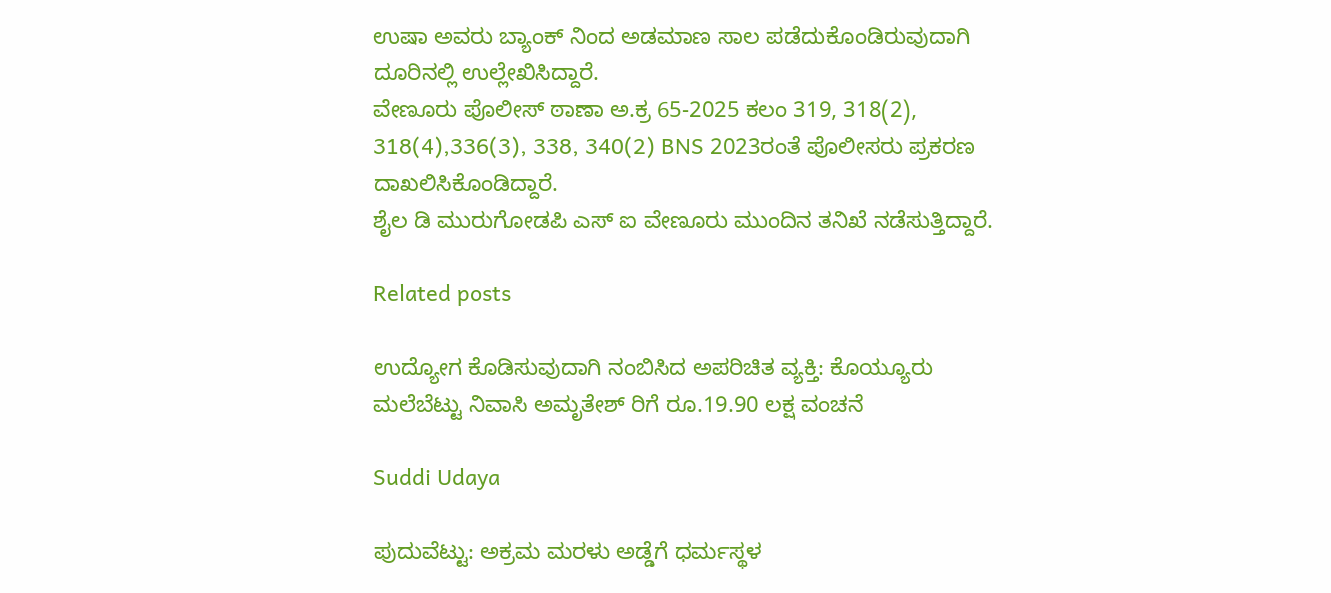ಉಷಾ ಅವರು ಬ್ಯಾಂಕ್‌ ನಿಂದ ಅಡಮಾಣ ಸಾಲ ಪಡೆದುಕೊಂಡಿರುವುದಾಗಿ ದೂರಿನಲ್ಲಿ ಉಲ್ಲೇಖಿಸಿದ್ದಾರೆ.
ವೇಣೂರು ಪೊಲೀಸ್ ಠಾಣಾ ಅ.ಕ್ರ 65-2025 ಕಲಂ 319, 318(2), 318(4),336(3), 338, 340(2) BNS 2023ರಂತೆ ಪೊಲೀಸರು ಪ್ರಕರಣ ದಾಖಲಿಸಿಕೊಂಡಿದ್ದಾರೆ.
ಶೈಲ ಡಿ ಮುರುಗೋಡಪಿ ಎಸ್‌ ಐ ವೇಣೂರು ಮುಂದಿನ ತನಿಖೆ ನಡೆಸುತ್ತಿದ್ದಾರೆ.

Related posts

ಉದ್ಯೋಗ ಕೊಡಿಸುವುದಾಗಿ ನಂಬಿಸಿದ ಅಪರಿಚಿತ ವ್ಯಕ್ತಿ: ಕೊಯ್ಯೂರು ಮಲೆಬೆಟ್ಟು ನಿವಾಸಿ ಅಮೃತೇಶ್‌ ರಿಗೆ ರೂ.19.90 ಲಕ್ಷ ವಂಚನೆ

Suddi Udaya

ಪುದುವೆಟ್ಟು: ಅಕ್ರಮ ಮರಳು ಅಡ್ಡೆ‌ಗೆ ಧರ್ಮಸ್ಥಳ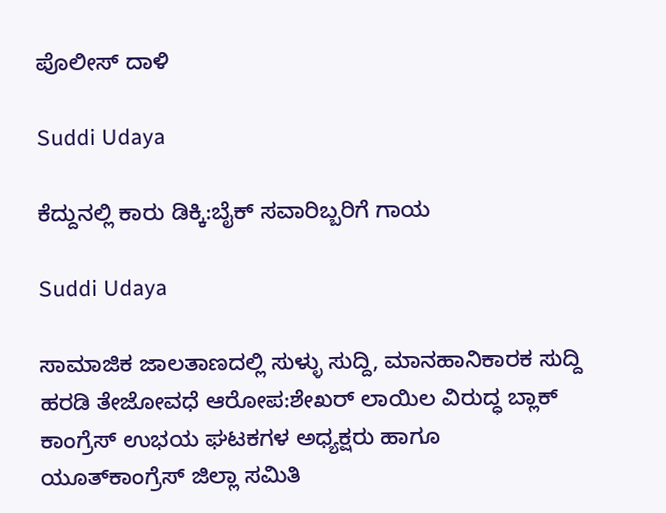ಪೊಲೀಸ್ ದಾಳಿ

Suddi Udaya

ಕೆದ್ದುನಲ್ಲಿ ಕಾರು ಡಿಕ್ಕಿ:ಬೈಕ್ ಸವಾರಿಬ್ಬರಿಗೆ ಗಾಯ

Suddi Udaya

ಸಾಮಾಜಿಕ ಜಾಲತಾಣದಲ್ಲಿ ಸುಳ್ಳು ಸುದ್ದಿ, ಮಾನಹಾನಿಕಾರಕ ಸುದ್ದಿ ಹರಡಿ ತೇಜೋವಧೆ ಆರೋಪ:ಶೇಖರ್ ಲಾಯಿಲ ವಿರುದ್ಧ ಬ್ಲಾಕ್ ಕಾಂಗ್ರೆಸ್ ಉಭಯ ಘಟಕಗಳ ಅಧ್ಯಕ್ಷರು ಹಾಗೂ ಯೂತ್‌ಕಾಂಗ್ರೆಸ್ ಜಿಲ್ಲಾ ಸಮಿತಿ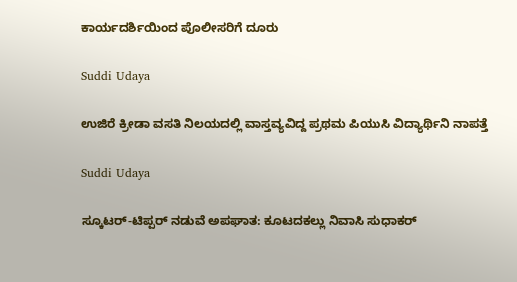ಕಾರ್ಯದರ್ಶಿಯಿಂದ ಪೊಲೀಸರಿಗೆ ದೂರು

Suddi Udaya

ಉಜಿರೆ ಕ್ರೀಡಾ ವಸತಿ ನಿಲಯದಲ್ಲಿ ವಾಸ್ತವ್ಯವಿದ್ದ ಪ್ರಥಮ ಪಿಯುಸಿ ವಿದ್ಯಾರ್ಥಿನಿ ನಾಪತ್ತೆ

Suddi Udaya

ಸ್ಕೂಟರ್-ಟಿಪ್ಪರ್ ನಡುವೆ ಅಪಘಾತ: ಕೂಟದಕಲ್ಲು ನಿವಾಸಿ ಸುಧಾಕರ್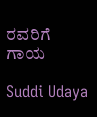ರವರಿಗೆ ಗಾಯ

Suddi Udaya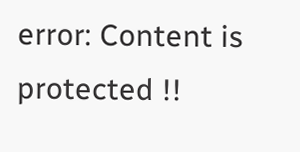error: Content is protected !!